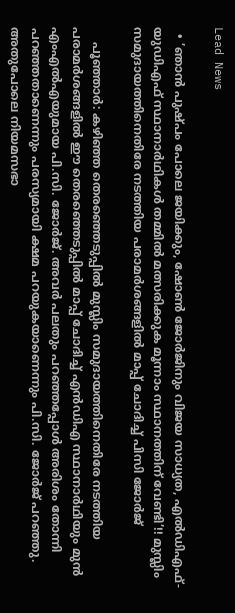Lead News

  • ’ഞാൻ പുഷ്പം പോലെ ജയിക്കും, ഷോൺ ജോർജിനും വിജയ സാധ്യത, എൽഡിഎഫ്- യുഡിഎഫ് സ്ഥാനാർഥികൾ തമ്മിൽ മത്സരിക്കുക മൂന്നാം സ്ഥാനത്തിന് വേണ്ടി’!! മുസ്ലിം സമുദായത്തിനെതിരേ നടത്തിയ പരാമർശങ്ങളിൽ മാപ്പ് ചോദിച്ച് പിസി ജോർജ്

    പൂഞ്ഞാർ: കഴിഞ്ഞ തെരഞ്ഞെടുപ്പിൽ മുസ്ലിം സമുദായത്തിനെതിരേ നടത്തിയ പരാമർശങ്ങളിൽ ഈ തെരഞ്ഞെടുപ്പിൽ മാപ്പ് ചോദിച്ച് എൻഡിഎ സ്ഥാനാർഥിയും മുൻ എംഎൽഎയുമായ പി.സി. ജോർജ്. അവർ പലതും പറഞ്ഞപ്പോൾ അരിശം തോന്നി പറഞ്ഞതാണെന്നും പരസ്യമായി ക്ഷമ പറയുകയാണെന്നും പി.സി. ജോർജ് പറഞ്ഞു. അതുപോലെ നിയമസഭാ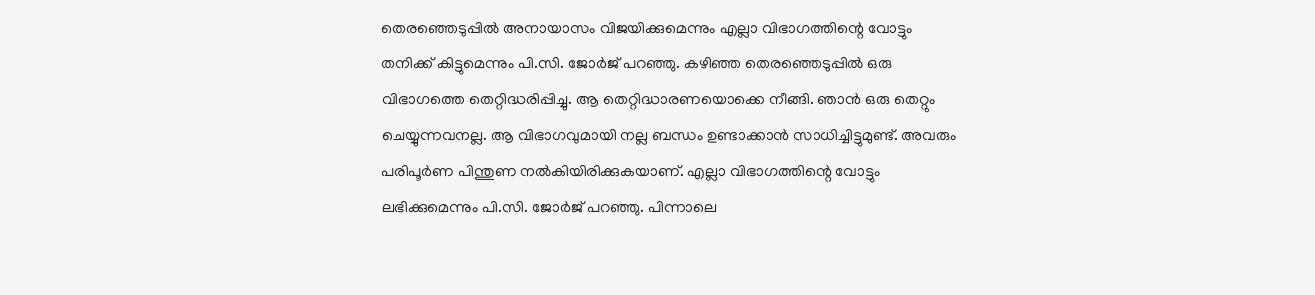തെരഞ്ഞെടുപ്പിൽ അനായാസം വിജയിക്കുമെന്നും എല്ലാ വിഭാഗത്തിന്റെ വോട്ടും തനിക്ക് കിട്ടുമെന്നും പി.സി. ജോർജ് പറഞ്ഞു. കഴിഞ്ഞ തെരഞ്ഞെടുപ്പിൽ ഒരു വിഭാഗത്തെ തെറ്റിദ്ധരിപ്പിച്ചു. ആ തെറ്റിദ്ധാരണയൊക്കെ നീങ്ങി. ഞാൻ ഒരു തെറ്റും ചെയ്യുന്നവനല്ല. ആ വിഭാഗവുമായി നല്ല ബന്ധം ഉണ്ടാക്കാൻ സാധിച്ചിട്ടുമുണ്ട്. അവരും പരിപൂർണ പിന്തുണ നൽകിയിരിക്കുകയാണ്. എല്ലാ വിഭാഗത്തിന്റെ വോട്ടും ലഭിക്കുമെന്നും പി.സി. ജോർജ് പറഞ്ഞു. പിന്നാലെ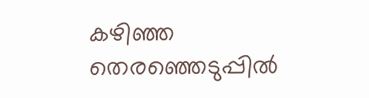കഴിഞ്ഞ തെരഞ്ഞെടുപ്പിൽ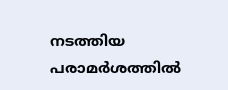നടത്തിയ പരാമർശത്തിൽ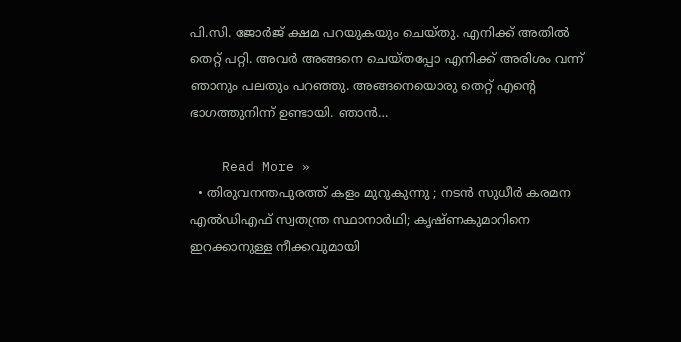പി.സി. ജോർജ് ക്ഷമ പറയുകയും ചെയ്തു. എനിക്ക് അതിൽ തെറ്റ് പറ്റി. അവർ അങ്ങനെ ചെയ്തപ്പോ എനിക്ക് അരിശം വന്ന് ഞാനും പലതും പറഞ്ഞു. അങ്ങനെയൊരു തെറ്റ് എന്റെ ഭാഗത്തുനിന്ന് ഉണ്ടായി. ഞാൻ…

    Read More »
  • തിരുവനന്തപുരത്ത് കളം മുറുകുന്നു ; നടൻ സുധീർ കരമന എൽഡിഎഫ് സ്വതന്ത്ര സ്ഥാനാർഥി; കൃഷ്ണകുമാറിനെ ഇറക്കാനുള്ള നീക്കവുമായി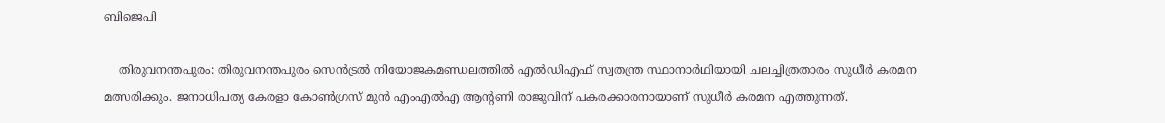ബിജെപി

    തിരുവനന്തപുരം: തിരുവനന്തപുരം സെൻട്രൽ നിയോജകമണ്ഡലത്തിൽ എൽഡിഎഫ് സ്വതന്ത്ര സ്ഥാനാർഥിയായി ചലച്ചിത്രതാരം സുധീർ കരമന മത്സരിക്കും. ജനാധിപത്യ കേരളാ കോൺഗ്രസ് മുൻ എംഎൽഎ ആൻ്റണി രാജുവിന് പകരക്കാരനായാണ് സുധീർ കരമന എത്തുന്നത്.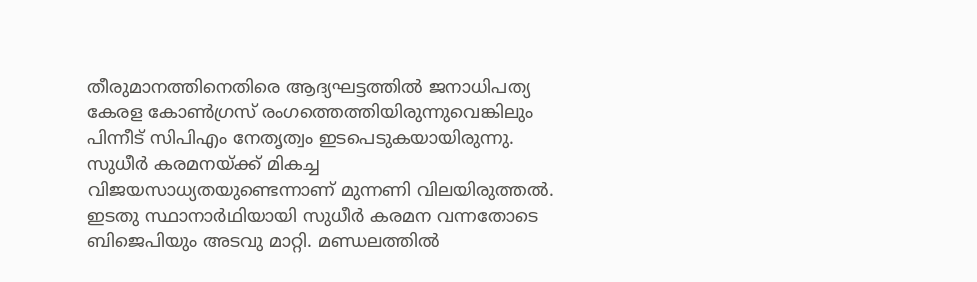തീരുമാനത്തിനെതിരെ ആദ്യഘട്ടത്തിൽ ജനാധിപത്യ കേരള കോൺഗ്രസ് രംഗത്തെത്തിയിരുന്നുവെങ്കിലും പിന്നീട് സിപിഎം നേതൃത്വം ഇടപെടുകയായിരുന്നു. സുധീർ കരമനയ്ക്ക് മികച്ച വിജയസാധ്യതയുണ്ടെന്നാണ് മുന്നണി വിലയിരുത്തൽ. ഇടതു സ്ഥാനാർഥിയായി സുധീർ കരമന വന്നതോടെ ബിജെപിയും അടവു മാറ്റി. മണ്ഡലത്തിൽ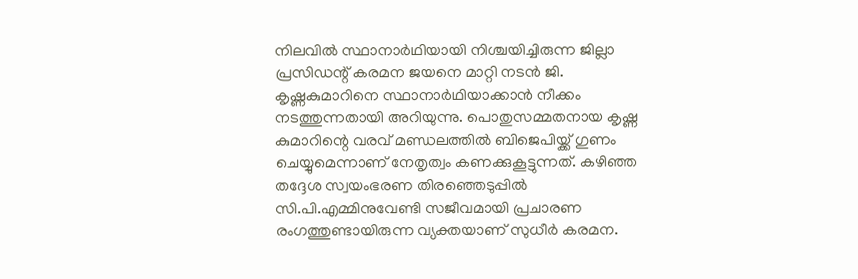നിലവിൽ സ്ഥാനാർഥിയായി നിശ്ചയിച്ചിരുന്ന ജില്ലാ പ്രസിഡന്റ് കരമന ജയനെ മാറ്റി നടൻ ജി. കൃഷ്ണകുമാറിനെ സ്ഥാനാർഥിയാക്കാൻ നീക്കം നടത്തുന്നതായി അറിയുന്നു. പൊതുസമ്മതനായ കൃഷ്ണ കുമാറിന്റെ വരവ് മണ്ഡലത്തിൽ ബിജെപിയ്ക്ക് ഗുണം ചെയ്യുമെന്നാണ് നേതൃത്വം കണക്കുകൂട്ടുന്നത്. കഴിഞ്ഞ തദ്ദേശ സ്വയംഭരണ തിരഞ്ഞെടുപ്പിൽ സി.പി.എമ്മിനുവേണ്ടി സജീവമായി പ്രചാരണ രംഗത്തുണ്ടായിരുന്ന വ്യക്തയാണ് സുധീർ കരമന.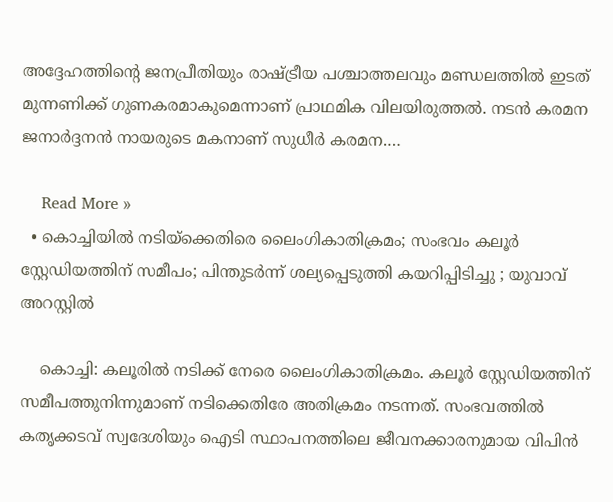അദ്ദേഹത്തിൻ്റെ ജനപ്രീതിയും രാഷ്ട്രീയ പശ്ചാത്തലവും മണ്ഡലത്തിൽ ഇടത് മുന്നണിക്ക് ഗുണകരമാകുമെന്നാണ് പ്രാഥമിക വിലയിരുത്തൽ. നടൻ കരമന ജനാർദ്ദനൻ നായരുടെ മകനാണ് സുധീർ കരമന.…

    Read More »
  • കൊച്ചിയിൽ നടിയ്ക്കെതിരെ ലൈംഗികാതിക്രമം; സംഭവം കലൂർ സ്റ്റേഡിയത്തിന് സമീപം; പിന്തുടർന്ന് ശല്യപ്പെടുത്തി കയറിപ്പിടിച്ചു ; യുവാവ് അറസ്റ്റിൽ

    കൊച്ചി: കലൂരിൽ നടിക്ക് നേരെ ലൈംഗികാതിക്രമം. കലൂർ സ്റ്റേഡിയത്തിന് സമീപത്തുനിന്നുമാണ് നടിക്കെതിരേ അതിക്രമം നടന്നത്. സംഭവത്തിൽ കതൃക്കടവ് സ്വദേശിയും ഐടി സ്ഥാപനത്തിലെ ജീവനക്കാരനുമായ വിപിൻ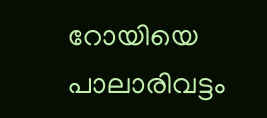റോയിയെ പാലാരിവട്ടം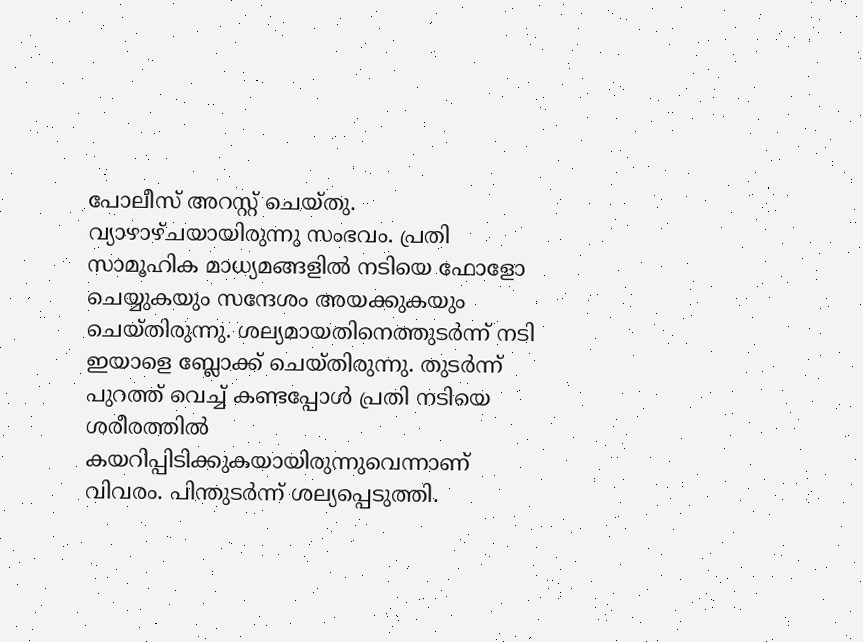പോലീസ് അറസ്റ്റ് ചെയ്തു. വ്യാഴാഴ്ചയായിരുന്നു സംഭവം. പ്രതി സാമൂഹിക മാധ്യമങ്ങളിൽ നടിയെ ഫോളോ ചെയ്യുകയും സന്ദേശം അയക്കുകയും ചെയ്തിരുന്നു. ശല്യമായതിനെത്തുടർന്ന് നടി ഇയാളെ ബ്ലോക്ക് ചെയ്തിരുന്നു. തുടർന്ന് പുറത്ത് വെച്ച് കണ്ടപ്പോൾ പ്രതി നടിയെ ശരീരത്തിൽ കയറിപ്പിടിക്കുകയായിരുന്നുവെന്നാണ് വിവരം. പിന്തുടർന്ന് ശല്യപ്പെടുത്തി.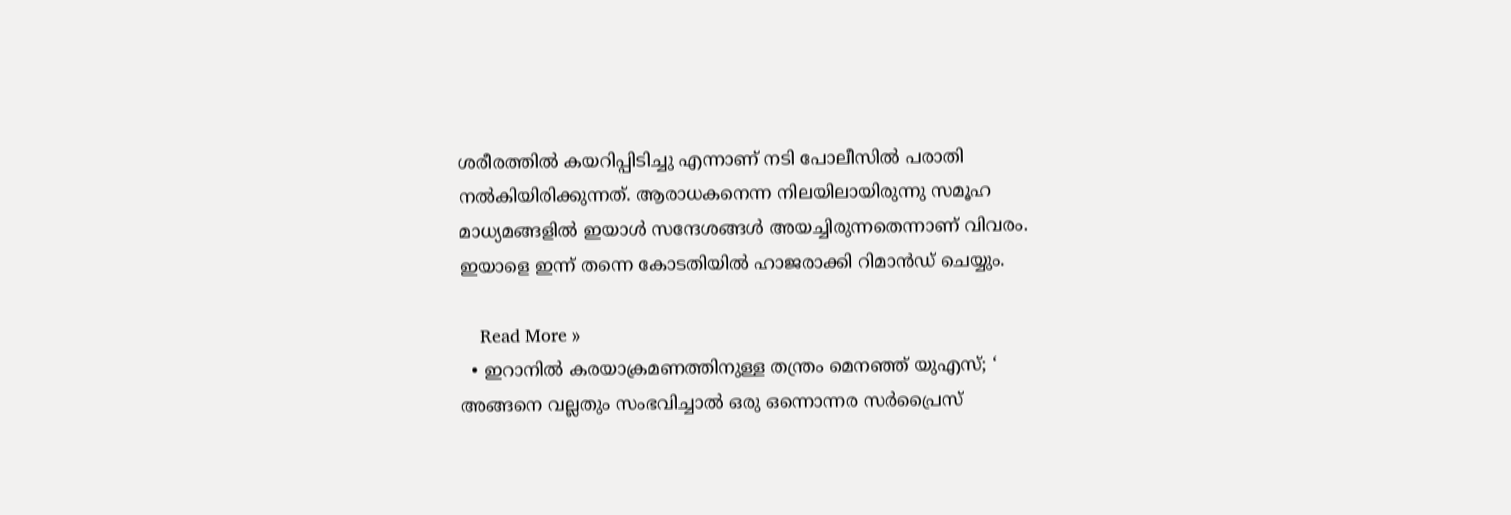ശരീരത്തിൽ കയറിപ്പിടിച്ചു എന്നാണ് നടി പോലീസിൽ പരാതി നൽകിയിരിക്കുന്നത്. ആരാധകനെന്ന നിലയിലായിരുന്നു സമൂഹ മാധ്യമങ്ങളിൽ ഇയാൾ സന്ദേശങ്ങൾ അയച്ചിരുന്നതെന്നാണ് വിവരം. ഇയാളെ ഇന്ന് തന്നെ കോടതിയിൽ ഹാജരാക്കി റിമാൻഡ് ചെയ്യും.

    Read More »
  • ഇറാനിൽ കരയാക്രമണത്തിനുള്ള തന്ത്രം മെനഞ്ഞ് യുഎസ്; ‘ അങ്ങനെ വല്ലതും സംഭവിച്ചാൽ ഒരു ഒന്നൊന്നര സർപ്രൈസ്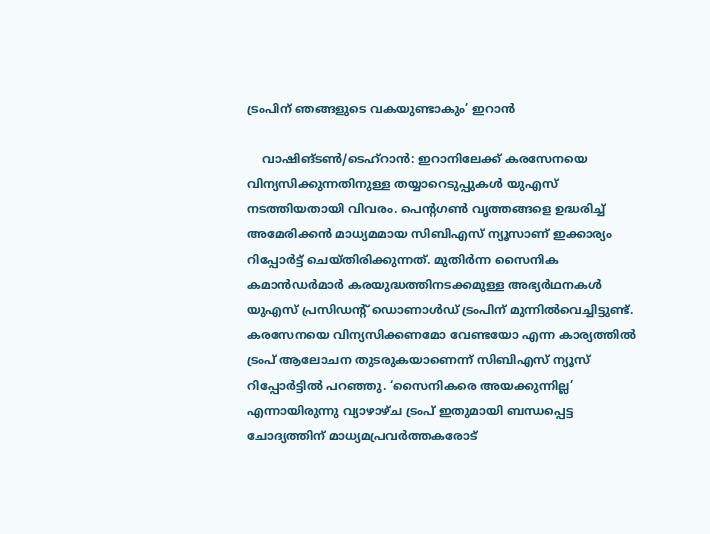ട്രംപിന് ഞങ്ങളുടെ വകയുണ്ടാകും’ ഇറാൻ

    വാഷിങ്ടൺ/ടെഹ്‌റാൻ: ഇറാനിലേക്ക് കരസേനയെ വിന്യസിക്കുന്നതിനുള്ള തയ്യാറെടുപ്പുകൾ യുഎസ് നടത്തിയതായി വിവരം. പെന്റഗൺ വൃത്തങ്ങളെ ഉദ്ധരിച്ച് അമേരിക്കൻ മാധ്യമമായ സിബിഎസ് ന്യൂസാണ് ഇക്കാര്യം റിപ്പോർട്ട് ചെയ്തിരിക്കുന്നത്. മുതിർന്ന സൈനിക കമാൻഡർമാർ കരയുദ്ധത്തിനടക്കമുള്ള അഭ്യർഥനകൾ യുഎസ് പ്രസിഡന്റ് ഡൊണാൾഡ് ട്രംപിന് മുന്നിൽവെച്ചിട്ടുണ്ട്. കരസേനയെ വിന്യസിക്കണമോ വേണ്ടയോ എന്ന കാര്യത്തിൽ ട്രംപ് ആലോചന തുടരുകയാണെന്ന് സിബിഎസ് ന്യൂസ് റിപ്പോർട്ടിൽ പറഞ്ഞു. ‘സൈനികരെ അയക്കുന്നില്ല’ എന്നായിരുന്നു വ്യാഴാഴ്ച ട്രംപ് ഇതുമായി ബന്ധപ്പെട്ട ചോദ്യത്തിന് മാധ്യമപ്രവർത്തകരോട്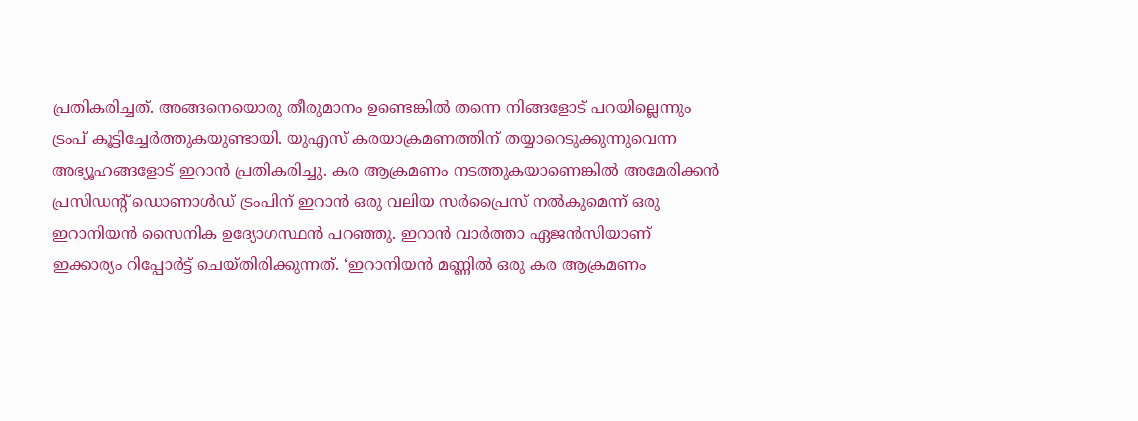പ്രതികരിച്ചത്. അങ്ങനെയൊരു തീരുമാനം ഉണ്ടെങ്കിൽ തന്നെ നിങ്ങളോട് പറയില്ലെന്നും ട്രംപ് കൂട്ടിച്ചേർത്തുകയുണ്ടായി. യുഎസ് കരയാക്രമണത്തിന് തയ്യാറെടുക്കുന്നുവെന്ന അഭ്യൂഹങ്ങളോട് ഇറാൻ പ്രതികരിച്ചു. കര ആക്രമണം നടത്തുകയാണെങ്കിൽ അമേരിക്കൻ പ്രസിഡന്റ് ഡൊണാൾഡ് ട്രംപിന് ഇറാൻ ഒരു വലിയ സർപ്രൈസ് നൽകുമെന്ന് ഒരു ഇറാനിയൻ സൈനിക ഉദ്യോഗസ്ഥൻ പറഞ്ഞു. ഇറാൻ വാർത്താ ഏജൻസിയാണ് ഇക്കാര്യം റിപ്പോർട്ട് ചെയ്തിരിക്കുന്നത്. ‘ഇറാനിയൻ മണ്ണിൽ ഒരു കര ആക്രമണം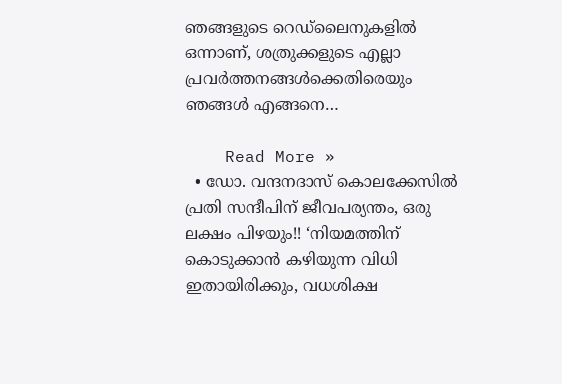ഞങ്ങളുടെ റെഡ്ലൈനുകളിൽ ഒന്നാണ്, ശത്രുക്കളുടെ എല്ലാ പ്രവർത്തനങ്ങൾക്കെതിരെയും ഞങ്ങൾ എങ്ങനെ…

    Read More »
  • ഡോ. വന്ദനദാസ് കൊലക്കേസിൽ പ്രതി സന്ദീപിന് ജീവപര്യന്തം, ഒരു ലക്ഷം പിഴയും!! ‘നിയമത്തിന് കൊടുക്കാൻ കഴിയുന്ന വിധി ഇതായിരിക്കും, വധശിക്ഷ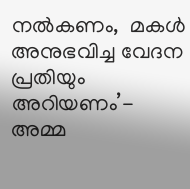നൽകണം,  മകൾ അനുഭവിച്ച വേദന പ്രതിയും അറിയണം’- അമ്മ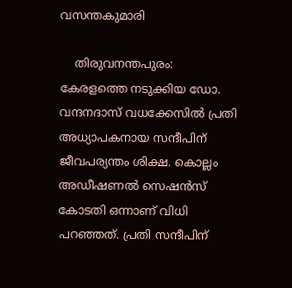വസന്തകുമാരി

    തിരുവനന്തപുരം: കേരളത്തെ നടുക്കിയ ഡോ. വന്ദനദാസ് വധക്കേസിൽ പ്രതി അധ്യാപകനായ സന്ദീപിന് ജീവപര്യന്തം ശിക്ഷ. കൊല്ലം അഡീഷണൽ സെഷൻസ് കോടതി ഒന്നാണ് വിധി പറഞ്ഞത്. പ്രതി സന്ദീപിന്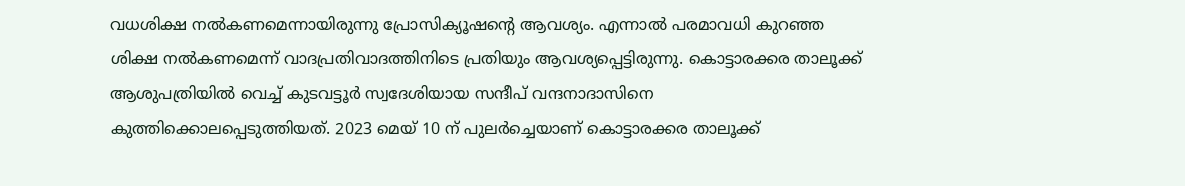വധശിക്ഷ നൽകണമെന്നായിരുന്നു പ്രോസിക്യൂഷൻ്റെ ആവശ്യം. എന്നാൽ പരമാവധി കുറഞ്ഞ ശിക്ഷ നൽകണമെന്ന് വാദപ്രതിവാദത്തിനിടെ പ്രതിയും ആവശ്യപ്പെട്ടിരുന്നു. കൊട്ടാരക്കര താലൂക്ക് ആശുപത്രിയിൽ വെച്ച് കുടവട്ടൂർ സ്വദേശിയായ സന്ദീപ് വന്ദനാദാസിനെ കുത്തിക്കൊലപ്പെടുത്തിയത്. 2023 മെയ് 10 ന് പുലർച്ചെയാണ് കൊട്ടാരക്കര താലൂക്ക്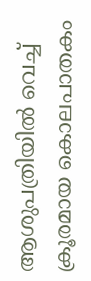ആശുപത്രിയിൽ വെച്ച് ക്രൂരമായ കൊലപാതകം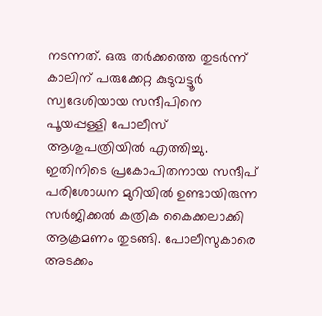നടന്നത്. ഒരു തർക്കത്തെ തുടർന്ന് കാലിന് പരുക്കേറ്റ കുടുവട്ടൂർ സ്വദേശിയായ സന്ദീപിനെ പൂയപ്പള്ളി പോലീസ് ആശുപത്രിയിൽ എത്തിച്ചു. ഇതിനിടെ പ്രകോപിതനായ സന്ദീപ് പരിശോധന മുറിയിൽ ഉണ്ടായിരുന്ന സർജിക്കൽ കത്രിക കൈക്കലാക്കി ആക്രമണം തുടങ്ങി. പോലീസുകാരെ അടക്കം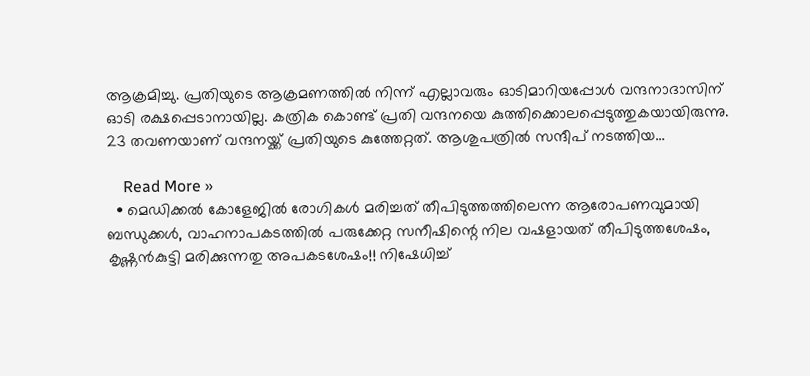ആക്രമിച്ചു. പ്രതിയുടെ ആക്രമണത്തിൽ നിന്ന് എല്ലാവരും ഓടിമാറിയപ്പോൾ വന്ദനാദാസിന് ഓടി രക്ഷപ്പെടാനായില്ല. കത്രിക കൊണ്ട് പ്രതി വന്ദനയെ കുത്തിക്കൊലപ്പെടുത്തുകയായിരുന്നു. 23 തവണയാണ് വന്ദനയ്ക്ക് പ്രതിയുടെ കുത്തേറ്റത്. ആശുപത്രിൽ സന്ദീപ് നടത്തിയ…

    Read More »
  • മെഡിക്കൽ കോളേജിൽ രോഗികൾ മരിച്ചത് തീപിടുത്തത്തിലെന്ന ആരോപണവുമായി ബന്ധുക്കൾ, വാഹനാപകടത്തിൽ പരുക്കേറ്റ സനീഷിന്റെ നില വഷളായത് തീപിടുത്തശേഷം, കൃഷ്ണൻകുട്ടി മരിക്കുന്നതു അപകടശേഷം!! നിഷേധിച്ച്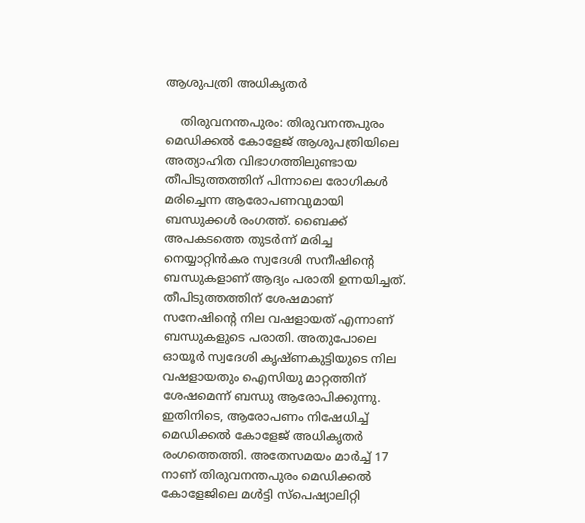ആശുപത്രി അധികൃതർ

    തിരുവനന്തപുരം: തിരുവനന്തപുരം മെഡിക്കൽ കോളേജ് ആശുപത്രിയിലെ അത്യാഹിത വിഭാഗത്തിലുണ്ടായ തീപിടുത്തത്തിന് പിന്നാലെ രോഗികൾ മരിച്ചെന്ന ആരോപണവുമായി ബന്ധുക്കൾ രംഗത്ത്. ബൈക്ക് അപകടത്തെ തുടർന്ന് മരിച്ച നെയ്യാറ്റിൻകര സ്വദേശി സനീഷിന്റെ ബന്ധുകളാണ് ആദ്യം പരാതി ഉന്നയിച്ചത്. തീപിടുത്തത്തിന് ശേഷമാണ് സനേഷിന്റെ നില വഷളായത് എന്നാണ് ബന്ധുകളുടെ പരാതി. അതുപോലെ ഓയൂർ സ്വദേശി കൃഷ്ണകുട്ടിയുടെ നില വഷളായതും ഐസിയു മാറ്റത്തിന് ശേഷമെന്ന് ബന്ധു ആരോപിക്കുന്നു. ഇതിനിടെ, ആരോപണം നിഷേധിച്ച് മെഡിക്കൽ കോളേജ് അധികൃതർ രംഗത്തെത്തി. അതേസമയം മാർച്ച് 17 നാണ് തിരുവനന്തപുരം മെഡിക്കൽ കോളേജിലെ മൾട്ടി സ്പെഷ്യാലിറ്റി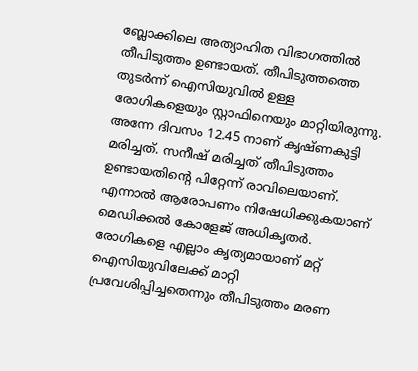ബ്ലോക്കിലെ അത്യാഹിത വിഭാഗത്തിൽ തീപിടുത്തം ഉണ്ടായത്. തീപിടുത്തത്തെ തുടർന്ന് ഐസിയുവിൽ ഉള്ള രോഗികളെയും സ്റ്റാഫിനെയും മാറ്റിയിരുന്നു. അന്നേ ദിവസം 12.45 നാണ് കൃഷ്ണകുട്ടി മരിച്ചത്. സനീഷ് മരിച്ചത് തീപിടുത്തം ഉണ്ടായതിന്റെ പിറ്റേന്ന് രാവിലെയാണ്. എന്നാൽ ആരോപണം നിഷേധിക്കുകയാണ് മെഡിക്കൽ കോളേജ് അധികൃതർ. രോഗികളെ എല്ലാം കൃത്യമായാണ് മറ്റ് ഐസിയുവിലേക്ക് മാറ്റി പ്രവേശിപ്പിച്ചതെന്നും തീപിടുത്തം മരണ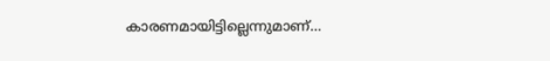കാരണമായിട്ടില്ലെന്നുമാണ്…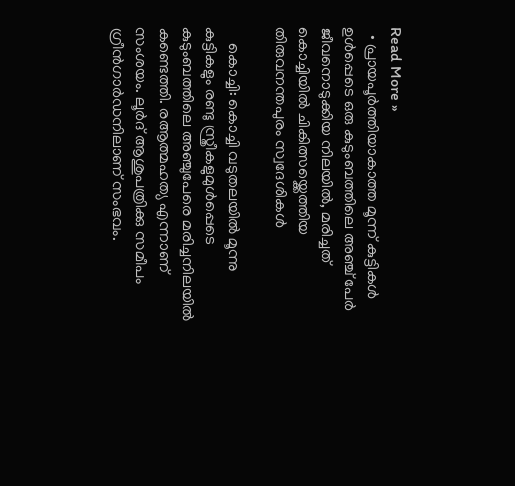Read More »
  • പ്രായപൂർത്തിയാകാത്ത മൂന്ന് കുട്ടികൾ ഉൾപ്പെടെ ഒരു കുടുംബത്തിലെ അഞ്ച് പേർ ജീവനൊടുക്കിയ നിലയിൽ, മരിച്ചത് കൊച്ചിയിൽ ചികിത്സയ്ക്കെത്തിയ തിരുവനന്തപുരം സ്വദേശികൾ

    കൊച്ചി: കൊച്ചി വടുതലയിൽ മൂന്നു കുട്ടികളും രണ്ടു സ്ത്രീകളുമുൾപ്പെടെ കുടുംബത്തിലെ അഞ്ചുപേരെ മരിച്ചനിലയിൽ കണ്ടെത്തി. രആത്മഹത്യ എന്നാണ് സംശയം. ലൂർദ് ആശുപത്രിക്കു സമീപം ഗ്രീൻഗാർഡനിലാണ് സംഭവം.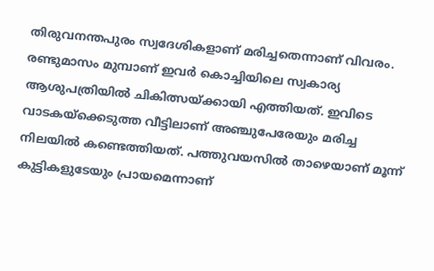തിരുവനന്തപുരം സ്വദേശികളാണ് മരിച്ചതെന്നാണ് വിവരം. രണ്ടുമാസം മുമ്പാണ് ഇവർ കൊച്ചിയിലെ സ്വകാര്യ ആശുപത്രിയിൽ ചികിത്സയ്ക്കായി എത്തിയത്. ഇവിടെ വാടകയ്ക്കെടുത്ത വീട്ടിലാണ് അഞ്ചുപേരേയും മരിച്ച നിലയിൽ കണ്ടെത്തിയത്. പത്തുവയസിൽ താഴെയാണ് മൂന്ന് കുട്ടികളുടേയും പ്രായമെന്നാണ്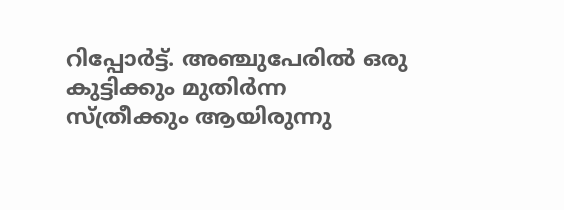റിപ്പോർട്ട്. അഞ്ചുപേരിൽ ഒരു കുട്ടിക്കും മുതിർന്ന സ്ത്രീക്കും ആയിരുന്നു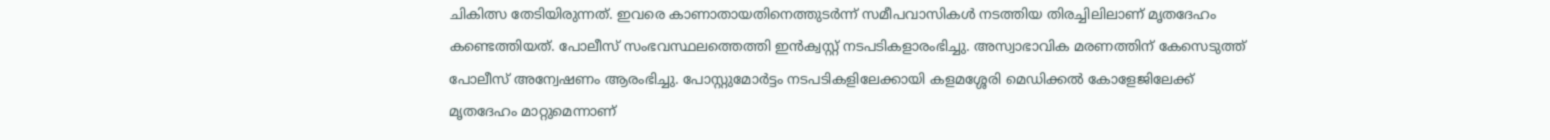ചികിത്സ തേടിയിരുന്നത്. ഇവരെ കാണാതായതിനെത്തുടർന്ന് സമീപവാസികൾ നടത്തിയ തിരച്ചിലിലാണ് മൃതദേഹം കണ്ടെത്തിയത്. പോലീസ് സംഭവസ്ഥലത്തെത്തി ഇൻക്വസ്റ്റ് നടപടികളാരംഭിച്ചു. അസ്വാഭാവിക മരണത്തിന് കേസെടുത്ത് പോലീസ് അന്വേഷണം ആരംഭിച്ചു. പോസ്റ്റുമോർട്ടം നടപടികളിലേക്കായി കളമശ്ശേരി മെഡിക്കൽ കോളേജിലേക്ക് മൃതദേഹം മാറ്റുമെന്നാണ്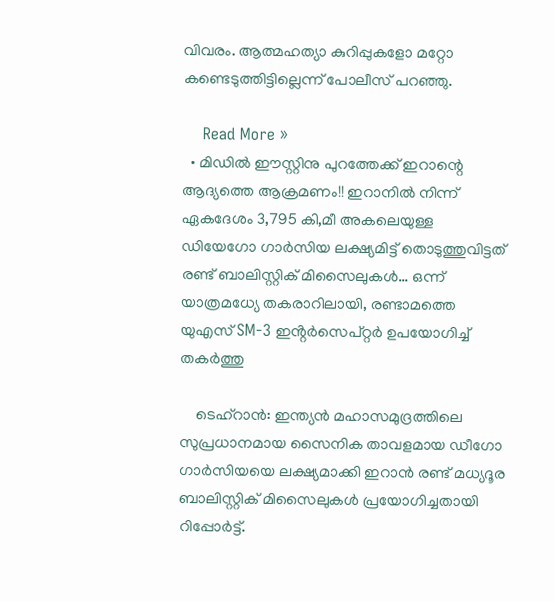വിവരം. ആത്മഹത്യാ കുറിപ്പുകളോ മറ്റോ കണ്ടെടുത്തിട്ടില്ലെന്ന് പോലീസ് പറഞ്ഞു.

    Read More »
  • മിഡിൽ ഈസ്റ്റിനു പുറത്തേക്ക് ഇറാന്റെ ആദ്യത്തെ ആക്രമണം!! ഇറാനിൽ നിന്ന് ഏകദേശം 3,795 കി,മീ അകലെയുള്ള ഡിയേഗോ ഗാർസിയ ലക്ഷ്യമിട്ട് തൊടുത്തുവിട്ടത് രണ്ട് ബാലിസ്റ്റിക് മിസൈലുകൾ… ഒന്ന് യാത്രമധ്യേ തകരാറിലായി, രണ്ടാമത്തെ യുഎസ് SM-3 ഇൻ്റർസെപ്റ്റർ ഉപയോഗിച്ച് തകർത്തു

    ടെഹ്റാൻ: ഇന്ത്യൻ മഹാസമുദ്രത്തിലെ സുപ്രധാനമായ സൈനിക താവളമായ ഡീഗോ ഗാർസിയയെ ലക്ഷ്യമാക്കി ഇറാൻ രണ്ട് മധ്യദൂര ബാലിസ്റ്റിക് മിസൈലുകൾ പ്രയോഗിച്ചതായി റിപ്പോർട്ട്.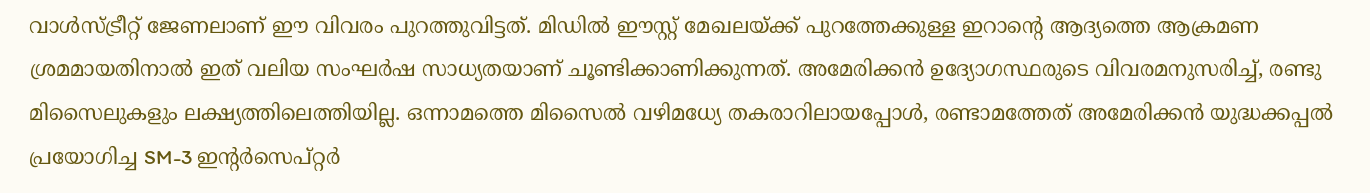വാൾസ്ട്രീറ്റ് ജേണലാണ് ഈ വിവരം പുറത്തുവിട്ടത്. മിഡിൽ ഈസ്റ്റ് മേഖലയ്ക്ക് പുറത്തേക്കുള്ള ഇറാൻ്റെ ആദ്യത്തെ ആക്രമണ ശ്രമമായതിനാൽ ഇത് വലിയ സംഘർഷ സാധ്യതയാണ് ചൂണ്ടിക്കാണിക്കുന്നത്. അമേരിക്കൻ ഉദ്യോഗസ്ഥരുടെ വിവരമനുസരിച്ച്, രണ്ടു മിസൈലുകളും ലക്ഷ്യത്തിലെത്തിയില്ല. ഒന്നാമത്തെ മിസൈൽ വഴിമധ്യേ തകരാറിലായപ്പോൾ, രണ്ടാമത്തേത് അമേരിക്കൻ യുദ്ധക്കപ്പൽ പ്രയോഗിച്ച SM-3 ഇൻ്റർസെപ്റ്റർ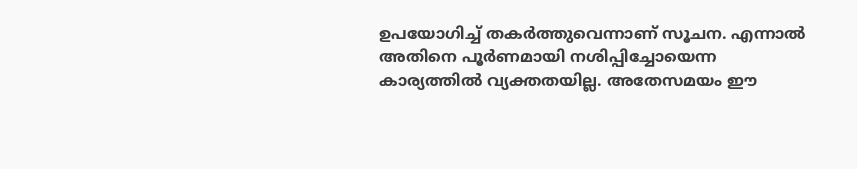ഉപയോഗിച്ച് തകർത്തുവെന്നാണ് സൂചന. എന്നാൽ അതിനെ പൂർണമായി നശിപ്പിച്ചോയെന്ന കാര്യത്തിൽ വ്യക്തതയില്ല. അതേസമയം ഈ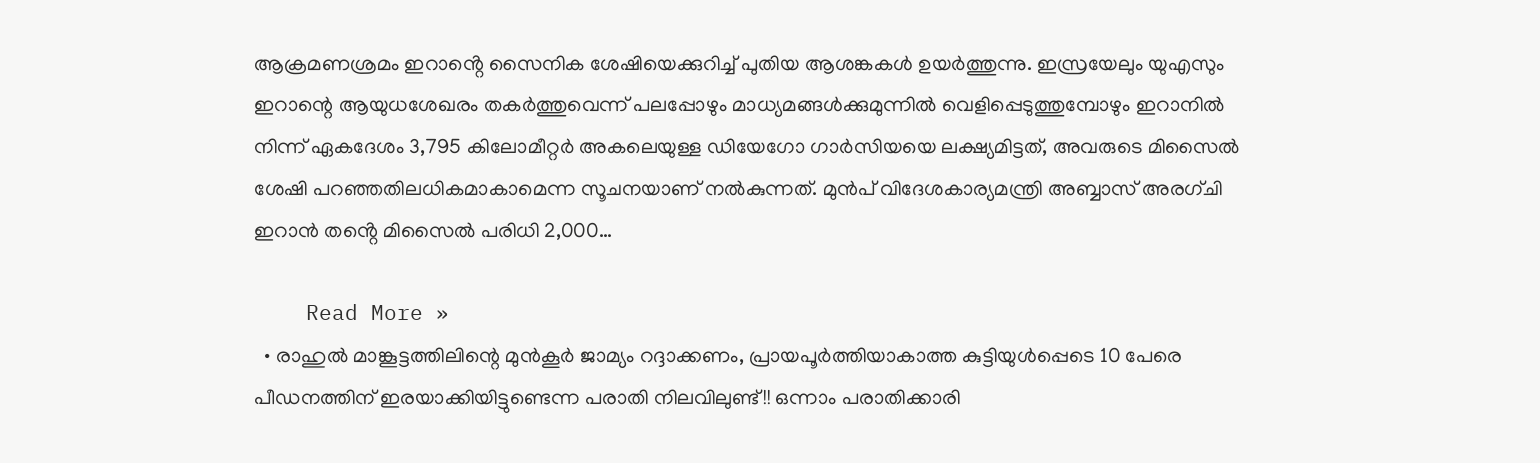ആക്രമണശ്രമം ഇറാൻ്റെ സൈനിക ശേഷിയെക്കുറിച്ച് പുതിയ ആശങ്കകൾ ഉയർത്തുന്നു. ഇസ്രയേലും യുഎസും ഇറാന്റെ ആയുധശേഖരം തകർത്തുവെന്ന് പലപ്പോഴും മാധ്യമങ്ങൾക്കുമുന്നിൽ വെളിപ്പെടുത്തുമ്പോഴും ഇറാനിൽ നിന്ന് ഏകദേശം 3,795 കിലോമീറ്റർ അകലെയുള്ള ഡിയേഗോ ഗാർസിയയെ ലക്ഷ്യമിട്ടത്, അവരുടെ മിസൈൽ ശേഷി പറഞ്ഞതിലധികമാകാമെന്ന സൂചനയാണ് നൽകുന്നത്. മുൻപ് വിദേശകാര്യമന്ത്രി അബ്ബാസ് അരഗ്ചി ഇറാൻ തൻ്റെ മിസൈൽ പരിധി 2,000…

    Read More »
  • രാഹുൽ മാങ്കൂട്ടത്തിലിന്റെ മുൻകൂർ ജാമ്യം റദ്ദാക്കണം, പ്രായപൂർത്തിയാകാത്ത കുട്ടിയുൾപ്പെടെ 10 പേരെ പീഡനത്തിന് ഇരയാക്കിയിട്ടുണ്ടെന്ന പരാതി നിലവിലുണ്ട്!! ഒന്നാം പരാതിക്കാരി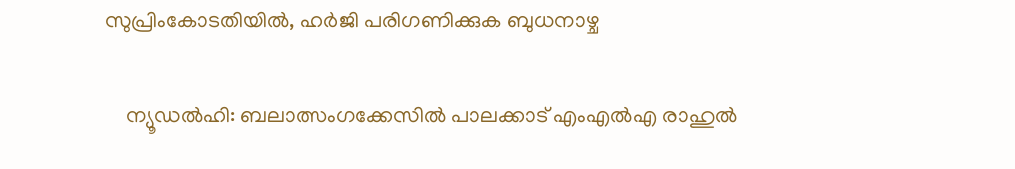സുപ്രിംകോടതിയിൽ, ഹർജി പരിഗണിക്കുക ബുധനാഴ്ച

    ന്യൂഡൽഹി: ബലാത്സംഗക്കേസിൽ പാലക്കാട് എംഎൽഎ രാഹുൽ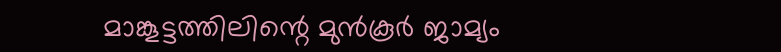മാങ്കൂട്ടത്തിലിന്റെ മുൻ‌കൂർ ജാമ്യം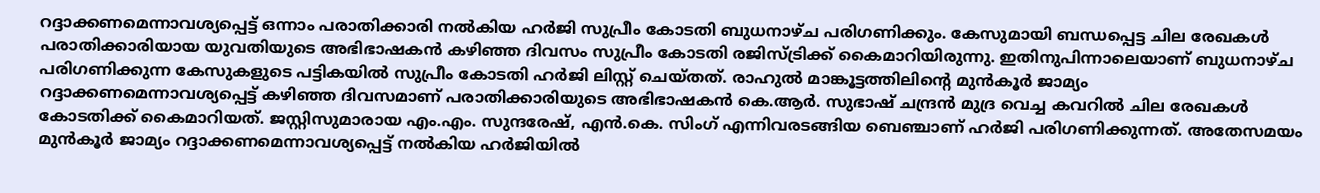റദ്ദാക്കണമെന്നാവശ്യപ്പെട്ട് ഒന്നാം പരാതിക്കാരി നൽകിയ ഹർജി സുപ്രീം കോടതി ബുധനാഴ്ച പരിഗണിക്കും. കേസുമായി ബന്ധപ്പെട്ട ചില രേഖകൾ പരാതിക്കാരിയായ യുവതിയുടെ അഭിഭാഷകൻ കഴിഞ്ഞ ദിവസം സുപ്രീം കോടതി രജിസ്ട്രിക്ക് കൈമാറിയിരുന്നു. ഇതിനുപിന്നാലെയാണ് ബുധനാഴ്ച പരിഗണിക്കുന്ന കേസുകളുടെ പട്ടികയിൽ സുപ്രീം കോടതി ഹർജി ലിസ്റ്റ് ചെയ്തത്. രാഹുൽ മാങ്കൂട്ടത്തിലിന്റെ മുൻകൂർ ജാമ്യം റദ്ദാക്കണമെന്നാവശ്യപ്പെട്ട് കഴിഞ്ഞ ദിവസമാണ് പരാതിക്കാരിയുടെ അഭിഭാഷകൻ കെ.ആർ. സുഭാഷ് ചന്ദ്രൻ മുദ്ര വെച്ച കവറിൽ ചില രേഖകൾ കോടതിക്ക് കൈമാറിയത്. ജസ്റ്റിസുമാരായ എം.എം. സുന്ദരേഷ്, എൻ.കെ. സിംഗ് എന്നിവരടങ്ങിയ ബെഞ്ചാണ് ഹർജി പരിഗണിക്കുന്നത്. അതേസമയം മുൻ‌കൂർ ജാമ്യം റദ്ദാക്കണമെന്നാവശ്യപ്പെട്ട് നൽകിയ ഹർജിയിൽ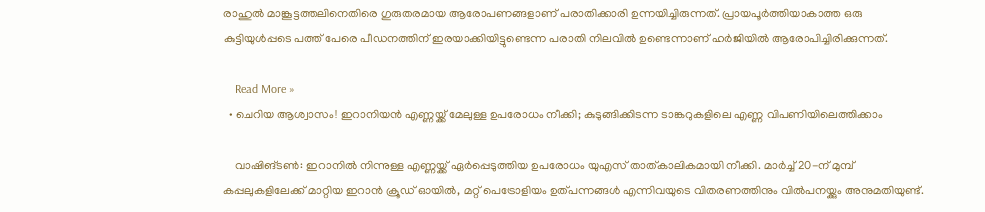രാഹുൽ മാങ്കൂട്ടത്തലിനെതിരെ ഗുരുതരമായ ആരോപണങ്ങളാണ് പരാതിക്കാരി ഉന്നയിച്ചിരുന്നത്. പ്രായപൂർത്തിയാകാത്ത ഒരു കുട്ടിയുൾപ്പടെ പത്ത് പേരെ പീഡനത്തിന് ഇരയാക്കിയിട്ടുണ്ടെന്ന പരാതി നിലവിൽ ഉണ്ടെന്നാണ് ഹർജിയിൽ ആരോപിച്ചിരിക്കുന്നത്.

    Read More »
  • ചെറിയ ആശ്വാസം! ഇറാനിയൻ എണ്ണയ്ക്ക് മേലുള്ള ഉപരോധം നീക്കി; കുടുങ്ങിക്കിടന്ന ടാങ്കറുകളിലെ എണ്ണ വിപണിയിലെത്തിക്കാം

    വാഷിങ്ടൺ: ഇറാനിൽ നിന്നുള്ള എണ്ണയ്ക്ക് ഏർപ്പെടുത്തിയ ഉപരോധം യുഎസ് താത്കാലികമായി നീക്കി. മാർച്ച് 20-ന് മുമ്പ് കപ്പലുകളിലേക്ക് മാറ്റിയ ഇറാൻ ക്രൂഡ് ഓയിൽ, മറ്റ് പെട്രോളിയം ഉത്പന്നങ്ങൾ എന്നിവയുടെ വിതരണത്തിനും വിൽപനയ്ക്കും അനുമതിയുണ്ട്.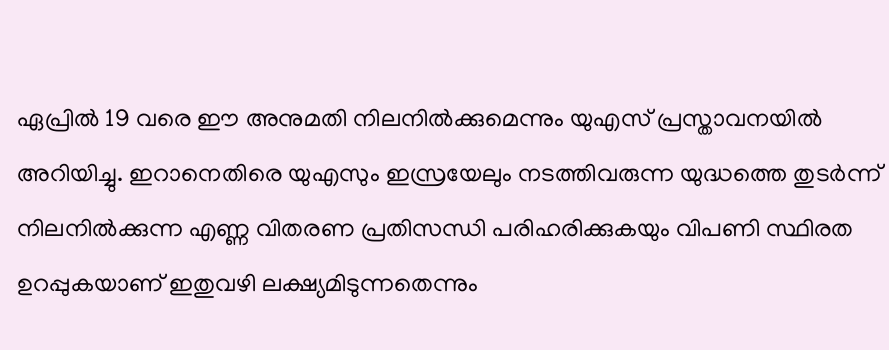ഏപ്രിൽ 19 വരെ ഈ അനുമതി നിലനിൽക്കുമെന്നും യുഎസ് പ്രസ്താവനയിൽ അറിയിച്ചു. ഇറാനെതിരെ യുഎസും ഇസ്രയേലും നടത്തിവരുന്ന യുദ്ധത്തെ തുടർന്ന് നിലനിൽക്കുന്ന എണ്ണ വിതരണ പ്രതിസന്ധി പരിഹരിക്കുകയും വിപണി സ്ഥിരത ഉറപ്പുകയാണ് ഇതുവഴി ലക്ഷ്യമിടുന്നതെന്നും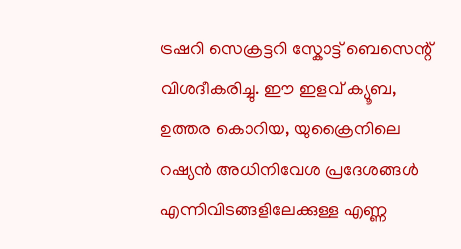ട്രഷറി സെക്രട്ടറി സ്കോട്ട് ബെസെന്റ് വിശദീകരിച്ചു. ഈ ഇളവ് ക്യൂബ, ഉത്തര കൊറിയ, യുക്രൈനിലെ റഷ്യൻ അധിനിവേശ പ്രദേശങ്ങൾ എന്നിവിടങ്ങളിലേക്കുള്ള എണ്ണ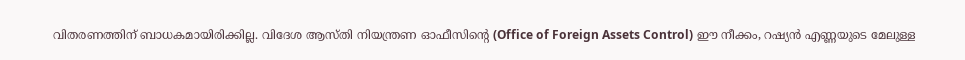വിതരണത്തിന് ബാധകമായിരിക്കില്ല. വിദേശ ആസ്തി നിയന്ത്രണ ഓഫീസിന്റെ (Office of Foreign Assets Control) ഈ നീക്കം, റഷ്യൻ എണ്ണയുടെ മേലുള്ള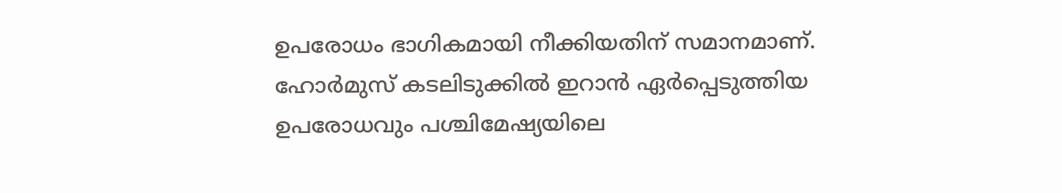ഉപരോധം ഭാഗികമായി നീക്കിയതിന് സമാനമാണ്. ഹോർമുസ് കടലിടുക്കിൽ ഇറാൻ ഏർപ്പെടുത്തിയ ഉപരോധവും പശ്ചിമേഷ്യയിലെ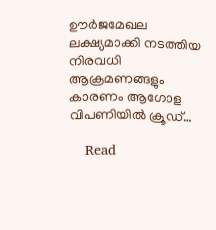ഊർജമേഖല ലക്ഷ്യമാക്കി നടത്തിയ നിരവധി ആക്രമണങ്ങളും കാരണം ആഗോള വിപണിയിൽ ക്രൂഡ്…

    Read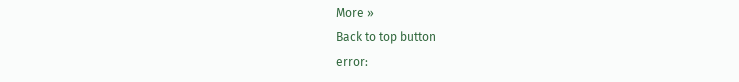More »
Back to top button
error: